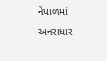નેપાળમાં અનરાધાર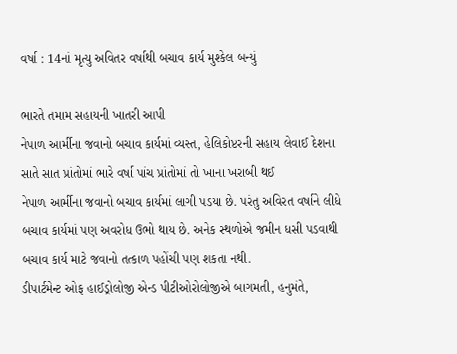વર્ષા : 14નાં મૃત્યુ અવિતર વર્ષાથી બચાવ કાર્ય મુશ્કેલ બન્યું

ભારતે તમામ સહાયની ખાતરી આપી
નેપાળ આર્મીના જવાનો બચાવ કાર્યમાં વ્યસ્ત, હેલિકોપ્ટરની સહાય લેવાઈ દેશના સાતે સાત પ્રાંતોમાં ભારે વર્ષા પાંચ પ્રાંતોમાં તો ખાના ખરાબી થઈ
નેપાળ આર્મીના જવાનો બચાવ કાર્યમાં લાગી પડયા છે. પરંતુ અવિરત વર્ષાને લીધે બચાવ કાર્યમાં પણ અવરોધ ઉભો થાય છે. અનેક સ્થળોએ જમીન ધસી પડવાથી બચાવ કાર્ય માટે જવાનો તત્કાળ પહોંચી પણ શકતા નથી.
ડીપાર્ટમેન્ટ ઓફ હાઈડ્રોલોજી એન્ડ પીટીઓરોલોજીએ બાગમતી, હનુમંતે,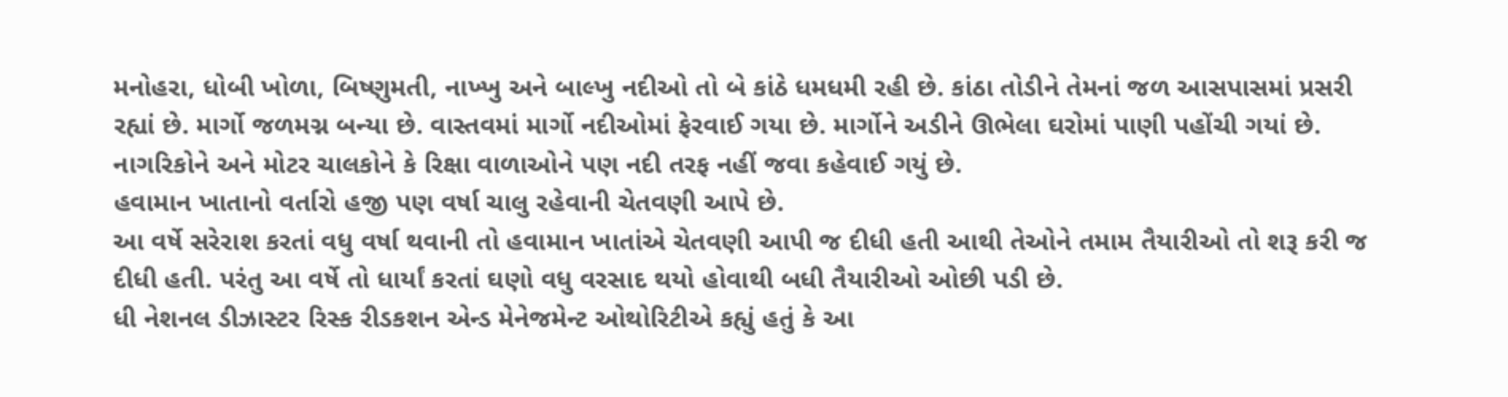મનોહરા, ધોબી ખોળા, બિષ્ણુમતી, નાખ્ખુ અને બાલ્ખુ નદીઓ તો બે કાંઠે ધમધમી રહી છે. કાંઠા તોડીને તેમનાં જળ આસપાસમાં પ્રસરી રહ્યાં છે. માર્ગો જળમગ્ન બન્યા છે. વાસ્તવમાં માર્ગો નદીઓમાં ફેરવાઈ ગયા છે. માર્ગોને અડીને ઊભેલા ઘરોમાં પાણી પહોંચી ગયાં છે. નાગરિકોને અને મોટર ચાલકોને કે રિક્ષા વાળાઓને પણ નદી તરફ નહીં જવા કહેવાઈ ગયું છે.
હવામાન ખાતાનો વર્તારો હજી પણ વર્ષા ચાલુ રહેવાની ચેતવણી આપે છે.
આ વર્ષે સરેરાશ કરતાં વધુ વર્ષા થવાની તો હવામાન ખાતાંએ ચેતવણી આપી જ દીધી હતી આથી તેઓને તમામ તૈયારીઓ તો શરૂ કરી જ દીધી હતી. પરંતુ આ વર્ષે તો ધાર્યાં કરતાં ઘણો વધુ વરસાદ થયો હોવાથી બધી તૈયારીઓ ઓછી પડી છે.
ધી નેશનલ ડીઝાસ્ટર રિસ્ક રીડકશન એન્ડ મેનેજમેન્ટ ઓથોરિટીએ કહ્યું હતું કે આ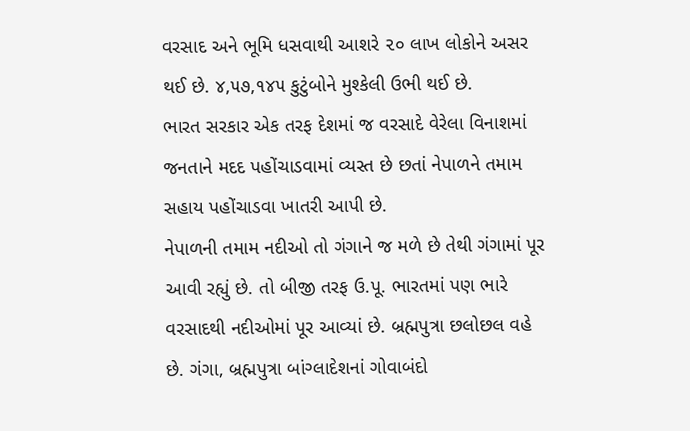વરસાદ અને ભૂમિ ધસવાથી આશરે ૨૦ લાખ લોકોને અસર થઈ છે. ૪,૫૭,૧૪૫ કુટુંબોને મુશ્કેલી ઉભી થઈ છે.
ભારત સરકાર એક તરફ દેશમાં જ વરસાદે વેરેલા વિનાશમાં જનતાને મદદ પહોંચાડવામાં વ્યસ્ત છે છતાં નેપાળને તમામ સહાય પહોંચાડવા ખાતરી આપી છે.
નેપાળની તમામ નદીઓ તો ગંગાને જ મળે છે તેથી ગંગામાં પૂર આવી રહ્યું છે. તો બીજી તરફ ઉ.પૂ. ભારતમાં પણ ભારે વરસાદથી નદીઓમાં પૂર આવ્યાં છે. બ્રહ્મપુત્રા છલોછલ વહે છે. ગંગા, બ્રહ્મપુત્રા બાંગ્લાદેશનાં ગોવાબંદો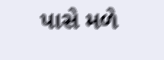પાસે મળે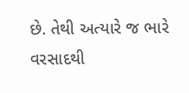છે. તેથી અત્યારે જ ભારે વરસાદથી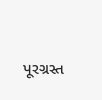પૂરગ્રસ્ત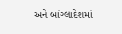અને બાંગ્લાદેશમાં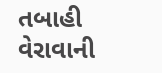તબાહી વેરાવાની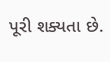પૂરી શક્યતા છે.